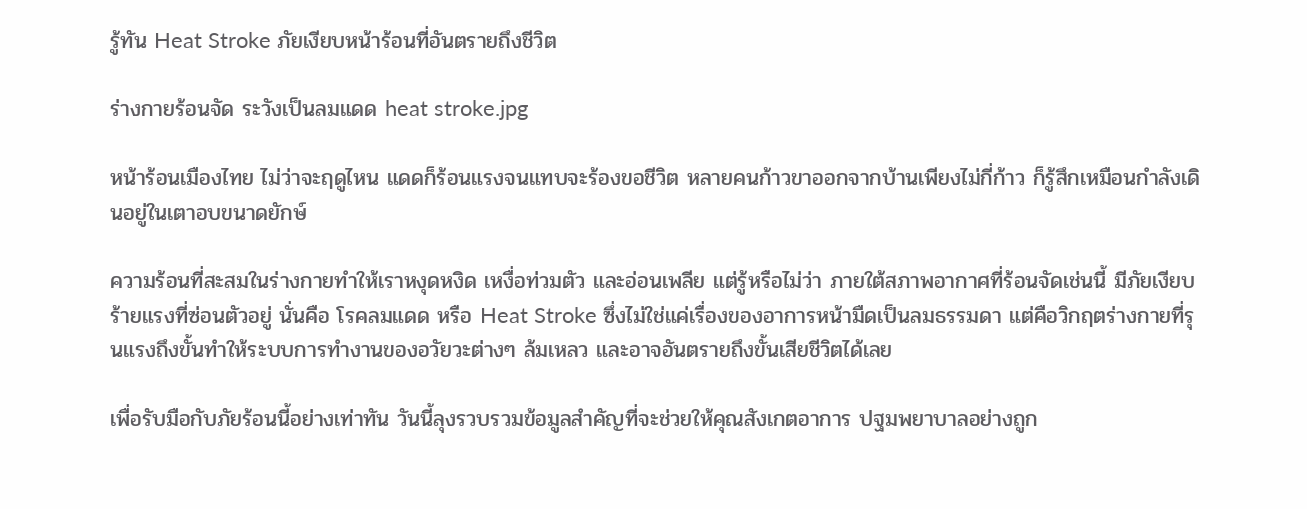รู้ทัน Heat Stroke ภัยเงียบหน้าร้อนที่อันตรายถึงชีวิต

ร่างกายร้อนจัด ระวังเป็นลมแดด heat stroke.jpg

หน้าร้อนเมืองไทย ไม่ว่าจะฤดูไหน แดดก็ร้อนแรงจนแทบจะร้องขอชีวิต หลายคนก้าวขาออกจากบ้านเพียงไม่กี่ก้าว ก็รู้สึกเหมือนกำลังเดินอยู่ในเตาอบขนาดยักษ์

ความร้อนที่สะสมในร่างกายทำให้เราหงุดหงิด เหงื่อท่วมตัว และอ่อนเพลีย แต่รู้หรือไม่ว่า ภายใต้สภาพอากาศที่ร้อนจัดเช่นนี้ มีภัยเงียบร้ายแรงที่ซ่อนตัวอยู่ นั่นคือ โรคลมแดด หรือ Heat Stroke ซึ่งไม่ใช่แค่เรื่องของอาการหน้ามืดเป็นลมธรรมดา แต่คือวิกฤตร่างกายที่รุนแรงถึงขั้นทำให้ระบบการทำงานของอวัยวะต่างๆ ล้มเหลว และอาจอันตรายถึงขั้นเสียชีวิตได้เลย

เพื่อรับมือกับภัยร้อนนี้อย่างเท่าทัน วันนี้ลุงรวบรวมข้อมูลสำคัญที่จะช่วยให้คุณสังเกตอาการ ปฐมพยาบาลอย่างถูก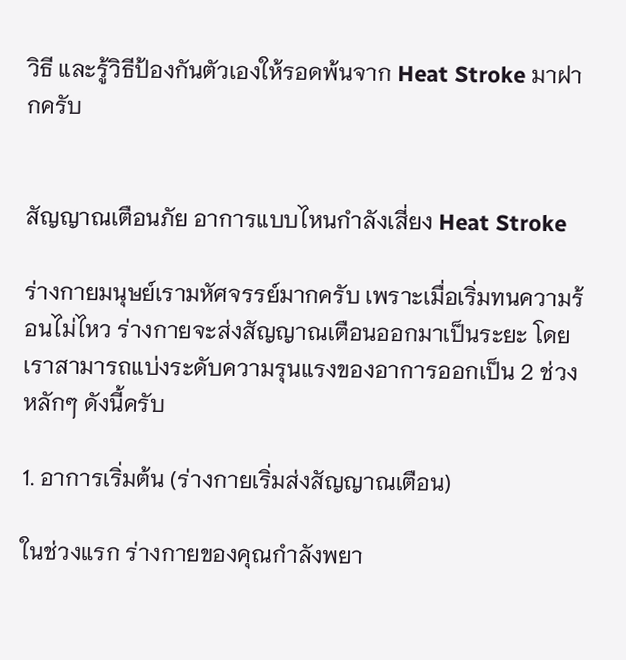วิธี และรู้วิธีป้องกันตัวเองให้รอดพ้นจาก Heat Stroke มาฝากครับ


สัญญาณเตือนภัย อาการแบบไหนกำลังเสี่ยง Heat Stroke

ร่างกายมนุษย์เรามหัศจรรย์มากครับ เพราะเมื่อเริ่มทนความร้อนไม่ไหว ร่างกายจะส่งสัญญาณเตือนออกมาเป็นระยะ โดยเราสามารถแบ่งระดับความรุนแรงของอาการออกเป็น 2 ช่วงหลักๆ ดังนี้ครับ

1. อาการเริ่มต้น (ร่างกายเริ่มส่งสัญญาณเตือน)

ในช่วงแรก ร่างกายของคุณกำลังพยา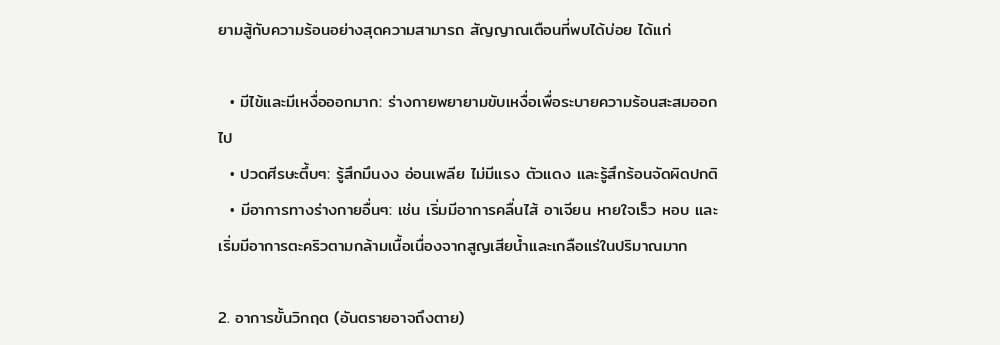ยามสู้กับความร้อนอย่างสุดความสามารถ สัญญาณเตือนที่พบได้บ่อย ได้แก่

  • มีไข้และมีเหงื่อออกมาก: ร่างกายพยายามขับเหงื่อเพื่อระบายความร้อนสะสมออกไป
  • ปวดศีรษะตึ้บๆ: รู้สึกมึนงง อ่อนเพลีย ไม่มีแรง ตัวแดง และรู้สึกร้อนจัดผิดปกติ
  • มีอาการทางร่างกายอื่นๆ: เช่น เริ่มมีอาการคลื่นไส้ อาเจียน หายใจเร็ว หอบ และเริ่มมีอาการตะคริวตามกล้ามเนื้อเนื่องจากสูญเสียน้ำและเกลือแร่ในปริมาณมาก

2. อาการขั้นวิกฤต (อันตรายอาจถึงตาย)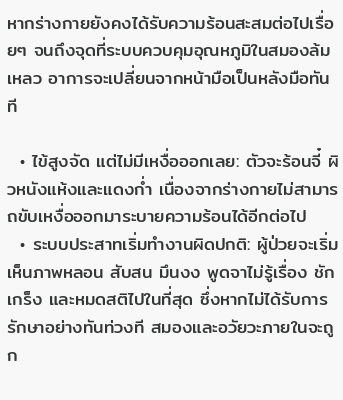หากร่างกายยังคงได้รับความร้อนสะสมต่อไปเรื่อยๆ จนถึงจุดที่ระบบควบคุมอุณหภูมิในสมองล้มเหลว อาการจะเปลี่ยนจากหน้ามือเป็นหลังมือทันที

  • ไข้สูงจัด แต่ไม่มีเหงื่อออกเลย: ตัวจะร้อนจี๋ ผิวหนังแห้งและแดงก่ำ เนื่องจากร่างกายไม่สามารถขับเหงื่อออกมาระบายความร้อนได้อีกต่อไป
  • ระบบประสาทเริ่มทำงานผิดปกติ: ผู้ป่วยจะเริ่มเห็นภาพหลอน สับสน มึนงง พูดจาไม่รู้เรื่อง ชักเกร็ง และหมดสติไปในที่สุด ซึ่งหากไม่ได้รับการรักษาอย่างทันท่วงที สมองและอวัยวะภายในจะถูก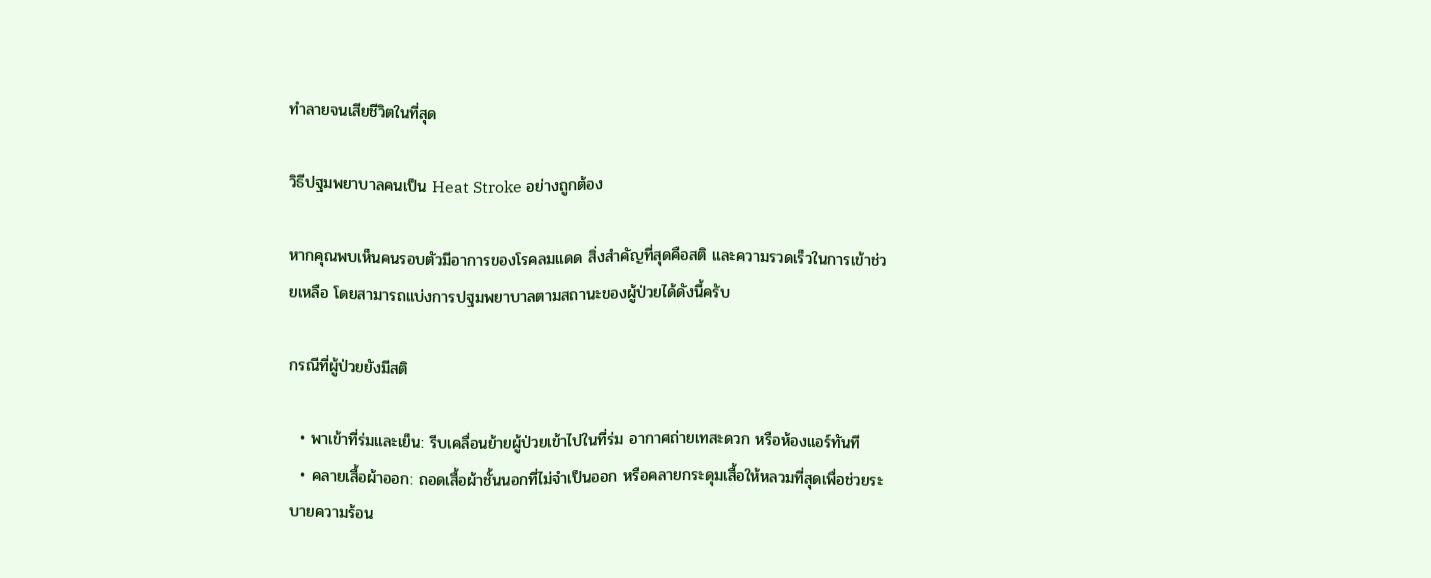ทำลายจนเสียชีวิตในที่สุด

วิธีปฐมพยาบาลคนเป็น Heat Stroke อย่างถูกต้อง

หากคุณพบเห็นคนรอบตัวมีอาการของโรคลมแดด สิ่งสำคัญที่สุดคือสติ และความรวดเร็วในการเข้าช่วยเหลือ โดยสามารถแบ่งการปฐมพยาบาลตามสถานะของผู้ป่วยได้ดังนี้ครับ

กรณีที่ผู้ป่วยยังมีสติ

  • พาเข้าที่ร่มและเย็น: รีบเคลื่อนย้ายผู้ป่วยเข้าไปในที่ร่ม อากาศถ่ายเทสะดวก หรือห้องแอร์ทันที
  • คลายเสื้อผ้าออก: ถอดเสื้อผ้าชั้นนอกที่ไม่จำเป็นออก หรือคลายกระดุมเสื้อให้หลวมที่สุดเพื่อช่วยระบายความร้อน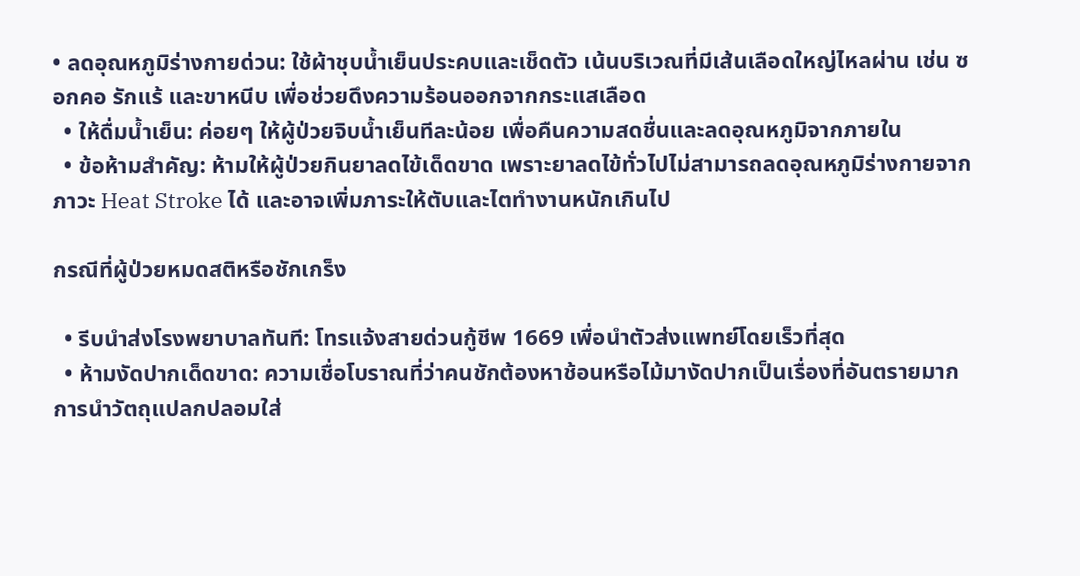• ลดอุณหภูมิร่างกายด่วน: ใช้ผ้าชุบน้ำเย็นประคบและเช็ดตัว เน้นบริเวณที่มีเส้นเลือดใหญ่ไหลผ่าน เช่น ซอกคอ รักแร้ และขาหนีบ เพื่อช่วยดึงความร้อนออกจากกระแสเลือด
  • ให้ดื่มน้ำเย็น: ค่อยๆ ให้ผู้ป่วยจิบน้ำเย็นทีละน้อย เพื่อคืนความสดชื่นและลดอุณหภูมิจากภายใน
  • ข้อห้ามสำคัญ: ห้ามให้ผู้ป่วยกินยาลดไข้เด็ดขาด เพราะยาลดไข้ทั่วไปไม่สามารถลดอุณหภูมิร่างกายจากภาวะ Heat Stroke ได้ และอาจเพิ่มภาระให้ตับและไตทำงานหนักเกินไป

กรณีที่ผู้ป่วยหมดสติหรือชักเกร็ง

  • รีบนำส่งโรงพยาบาลทันที: โทรแจ้งสายด่วนกู้ชีพ 1669 เพื่อนำตัวส่งแพทย์โดยเร็วที่สุด
  • ห้ามงัดปากเด็ดขาด: ความเชื่อโบราณที่ว่าคนชักต้องหาช้อนหรือไม้มางัดปากเป็นเรื่องที่อันตรายมาก การนำวัตถุแปลกปลอมใส่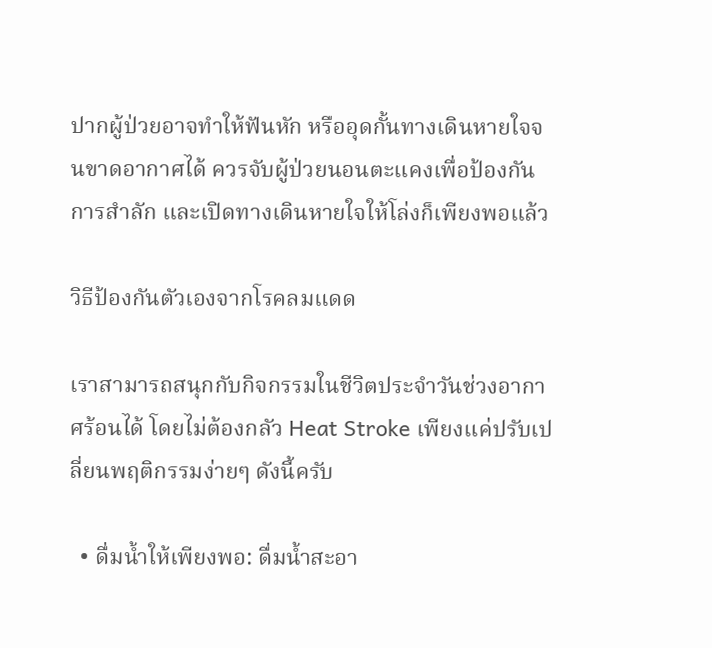ปากผู้ป่วยอาจทำให้ฟันหัก หรืออุดกั้นทางเดินหายใจจนขาดอากาศได้ ควรจับผู้ป่วยนอนตะแคงเพื่อป้องกันการสำลัก และเปิดทางเดินหายใจให้โล่งก็เพียงพอแล้ว

วิธีป้องกันตัวเองจากโรคลมแดด

เราสามารถสนุกกับกิจกรรมในชีวิตประจำวันช่วงอากาศร้อนได้ โดยไม่ต้องกลัว Heat Stroke เพียงแค่ปรับเปลี่ยนพฤติกรรมง่ายๆ ดังนี้ครับ

  • ดื่มน้ำให้เพียงพอ: ดื่มน้ำสะอา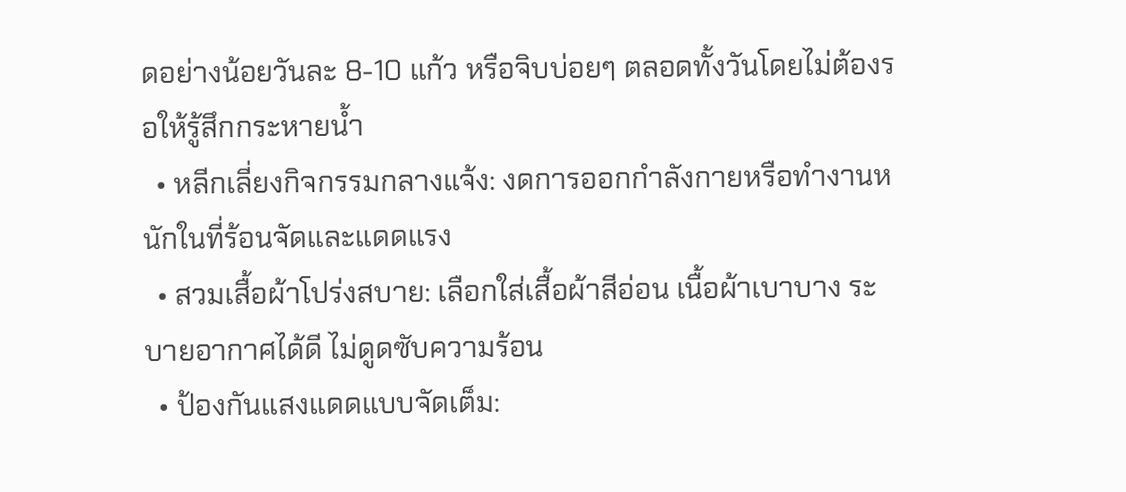ดอย่างน้อยวันละ 8-10 แก้ว หรือจิบบ่อยๆ ตลอดทั้งวันโดยไม่ต้องรอให้รู้สึกกระหายน้ำ
  • หลีกเลี่ยงกิจกรรมกลางแจ้ง: งดการออกกำลังกายหรือทำงานหนักในที่ร้อนจัดและแดดแรง
  • สวมเสื้อผ้าโปร่งสบาย: เลือกใส่เสื้อผ้าสีอ่อน เนื้อผ้าเบาบาง ระบายอากาศได้ดี ไม่ดูดซับความร้อน
  • ป้องกันแสงแดดแบบจัดเต็ม: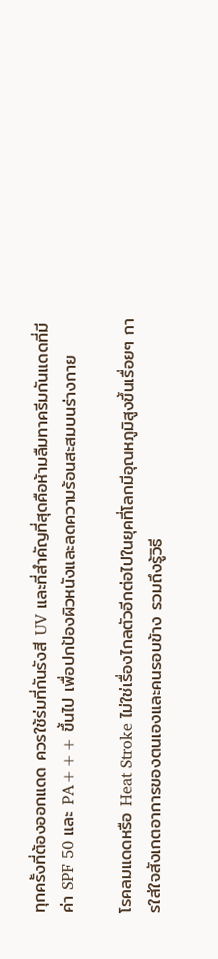ทุกครั้งที่ต้องออกแดด ควรใช้ร่มที่กันรังสี UV และที่สำคัญที่สุดคือห้ามลืมทาครีมกันแดดที่มีค่า SPF 50 และ PA+++ ขึ้นไป เพื่อปกป้องผิวหนังและลดความร้อนสะสมบนร่างกาย

โรคลมแดดหรือ Heat Stroke ไม่ใช่เรื่องไกลตัวอีกต่อไปในยุคที่โลกมีอุณหภูมิสูงขึ้นเรื่อยๆ การใส่ใจสังเกตอาการของตนเองและคนรอบข้าง รวมถึงรู้วิธี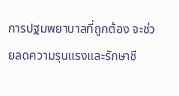การปฐมพยาบาลที่ถูกต้อง จะช่วยลดความรุนแรงและรักษาชี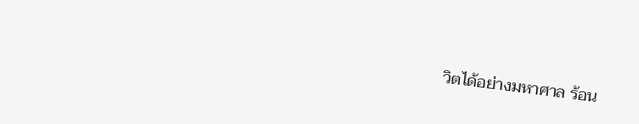วิตได้อย่างมหาศาล ร้อน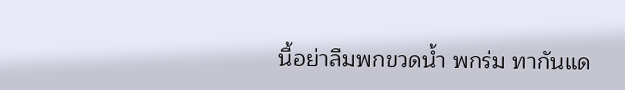นี้อย่าลืมพกขวดน้ำ พกร่ม ทากันแด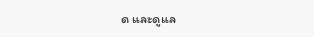ด และดูแล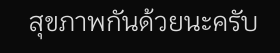สุขภาพกันด้วยนะครับ